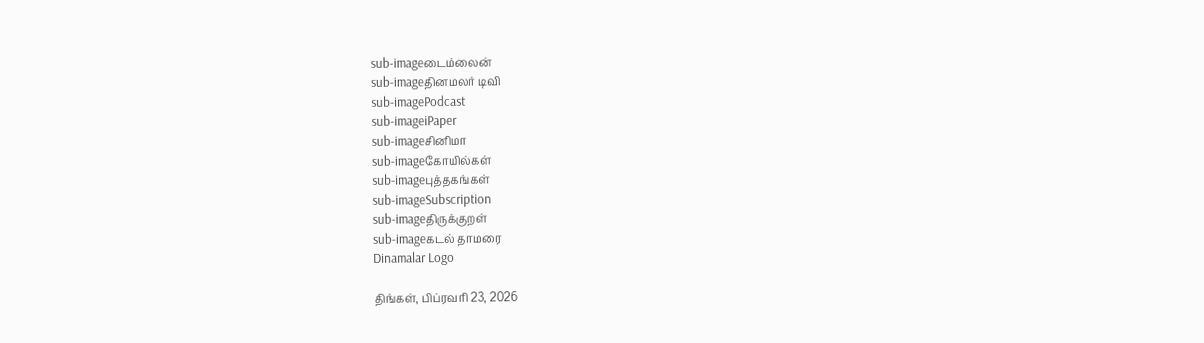sub-imageடைம்லைன்
sub-imageதினமலர் டிவி
sub-imagePodcast
sub-imageiPaper
sub-imageசினிமா
sub-imageகோயில்கள்
sub-imageபுத்தகங்கள்
sub-imageSubscription
sub-imageதிருக்குறள்
sub-imageகடல் தாமரை
Dinamalar Logo

திங்கள், பிப்ரவரி 23, 2026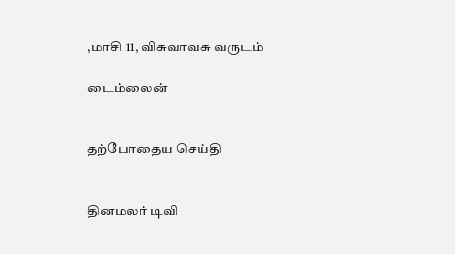,மாசி 11, விசுவாவசு வருடம்

டைம்லைன்


தற்போதைய செய்தி


தினமலர் டிவி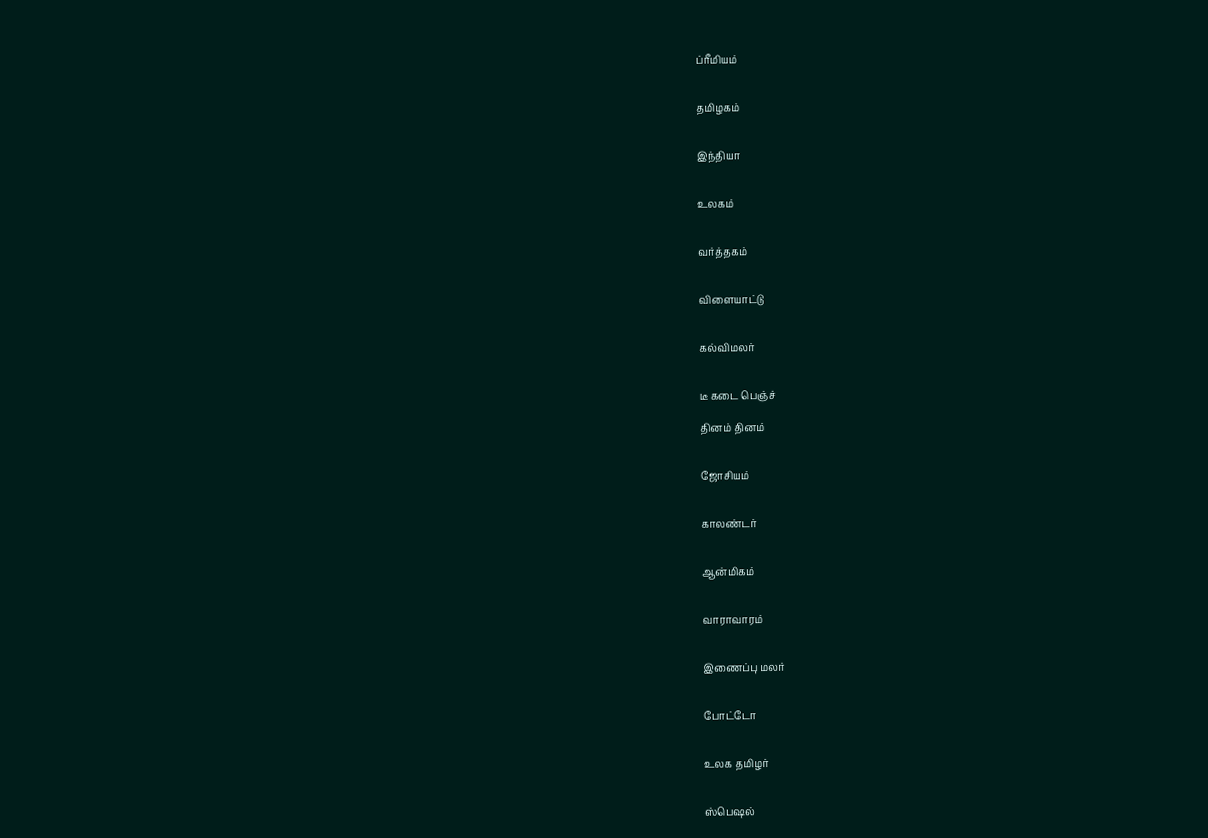ப்ரீமியம்


தமிழகம்


இந்தியா


உலகம்


வர்த்தகம்


விளையாட்டு


கல்விமலர்


டீ கடை பெஞ்ச்

தினம் தினம்


ஜோசியம்


காலண்டர்


ஆன்மிகம்


வாராவாரம்


இணைப்பு மலர்


போட்டோ


உலக தமிழர்


ஸ்பெஷல்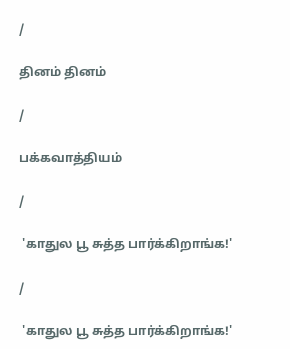/

தினம் தினம்

/

பக்கவாத்தியம்

/

 'காதுல பூ சுத்த பார்க்கிறாங்க!'

/

 'காதுல பூ சுத்த பார்க்கிறாங்க!'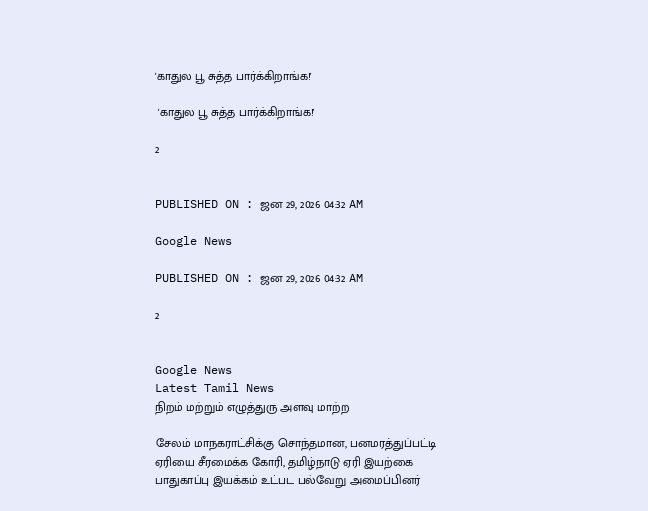'காதுல பூ சுத்த பார்க்கிறாங்க!'

 'காதுல பூ சுத்த பார்க்கிறாங்க!'

2


PUBLISHED ON : ஜன 29, 2026 04:32 AM

Google News

PUBLISHED ON : ஜன 29, 2026 04:32 AM

2


Google News
Latest Tamil News
நிறம் மற்றும் எழுத்துரு அளவு மாற்ற

சேலம் மாநகராட்சிக்கு சொந்தமான, பனமரத்துப்பட்டி ஏரியை சீரமைக்க கோரி, தமிழ்நாடு ஏரி இயற்கை பாதுகாப்பு இயக்கம் உட்பட பல்வேறு அமைப்பினர்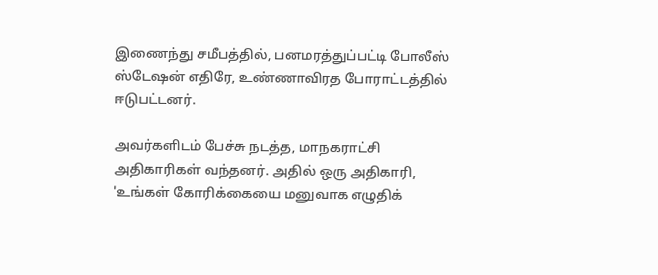இணைந்து சமீபத்தில், பனமரத்துப்பட்டி போலீஸ் ஸ்டேஷன் எதிரே, உண்ணாவிரத போராட்டத்தில் ஈடுபட்டனர்.

அவர்களிடம் பேச்சு நடத்த, மாநகராட்சி அதிகாரிகள் வந்தனர். அதில் ஒரு அதிகாரி, 'உங்கள் கோரிக்கையை மனுவாக எழுதிக்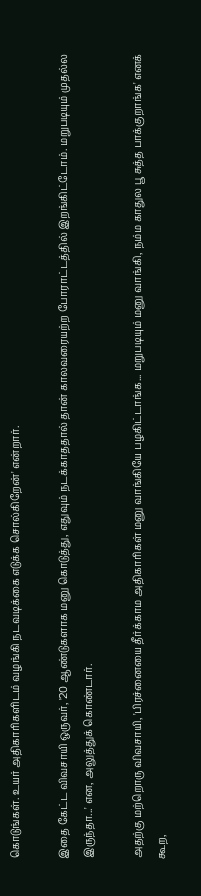கொடுங்கள். உயர் அதிகாரிகளிடம் வழங்கி நடவடிக்கை எடுக்க சொல்கிறேன்' என்றார்.

இதை கேட்ட விவசாயி ஒருவர், '20 ஆண்டுகளாக மனு கொடுத்து, எதுவும் நடக்காததால் தான் காலவரையற்ற போராட்டத்தில் இறங்கிட்டோம். மறுபடியும் முதல்ல இருந்தா...' என, அலுத்துக் கொண்டார்.

அதற்கு மற்றொரு விவசாயி, 'பிரச்னையை தீர்க்காம அதிகாரிகள் மனு வாங்கியே பழகிட்டாங்க... மறுபடியும் மனு வாங்கி, நம்ம காதுல பூ சுத்த பாக்குறாங்க' எனக் கூற,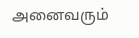அனைவரும்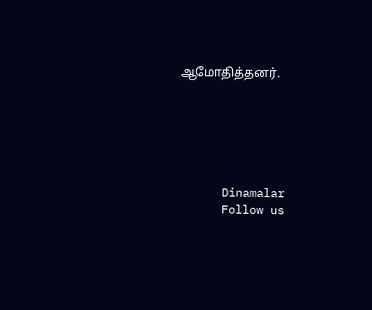ஆமோதித்தனர்.






      Dinamalar
      Follow us